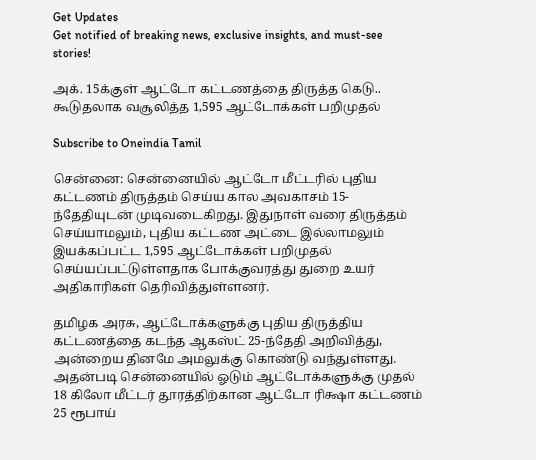Get Updates
Get notified of breaking news, exclusive insights, and must-see stories!

அக். 15க்குள் ஆட்டோ கட்டணத்தை திருத்த கெடு.. கூடுதலாக வசூலித்த 1,595 ஆட்டோக்கள் பறிமுதல்

Subscribe to Oneindia Tamil

சென்னை: சென்னையில் ஆட்டோ மீட்டரில் புதிய கட்டணம் திருத்தம் செய்ய கால அவகாசம் 15-ந்தேதியுடன் முடிவடைகிறது. இதுநாள் வரை திருத்தம் செய்யாமலும், புதிய கட்டண அட்டை இல்லாமலும் இயக்கப்பட்ட 1,595 ஆட்டோக்கள் பறிமுதல் செய்யப்பட்டுள்ளதாக போக்குவரத்து துறை உயர் அதிகாரிகள் தெரிவித்துள்ளனர்.

தமிழக அரசு, ஆட்டோக்களுக்கு புதிய திருத்திய கட்டணத்தை கடந்த ஆகஸ்ட் 25-ந்தேதி அறிவித்து, அன்றைய தினமே அமலுக்கு கொண்டு வந்துள்ளது. அதன்படி சென்னையில் ஓடும் ஆட்டோக்களுக்கு முதல் 18 கிலோ மீட்டர் தூரத்திற்கான ஆட்டோ ரிக்ஷா கட்டணம் 25 ரூபாய்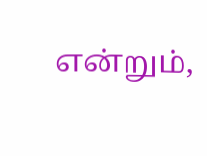என்றும்,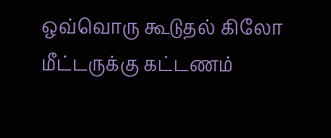ஒவ்வொரு கூடுதல் கிலோ மீட்டருக்கு கட்டணம்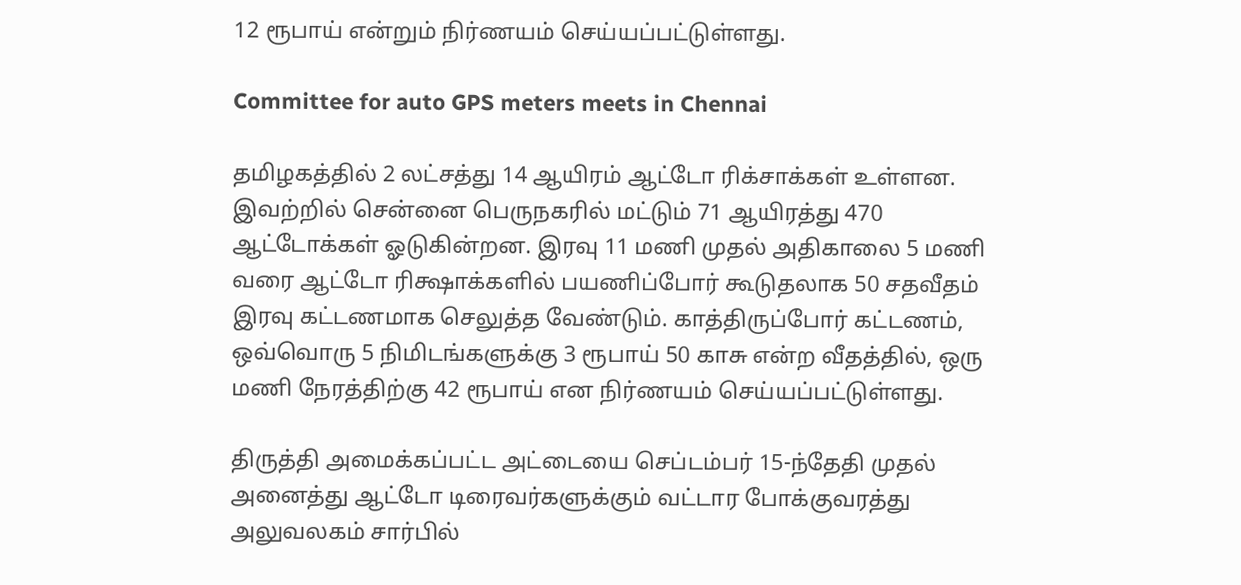12 ரூபாய் என்றும் நிர்ணயம் செய்யப்பட்டுள்ளது.

Committee for auto GPS meters meets in Chennai

தமிழகத்தில் 2 லட்சத்து 14 ஆயிரம் ஆட்டோ ரிக்சாக்கள் உள்ளன. இவற்றில் சென்னை பெருநகரில் மட்டும் 71 ஆயிரத்து 470 ஆட்டோக்கள் ஓடுகின்றன. இரவு 11 மணி முதல் அதிகாலை 5 மணி வரை ஆட்டோ ரிக்ஷாக்களில் பயணிப்போர் கூடுதலாக 50 சதவீதம் இரவு கட்டணமாக செலுத்த வேண்டும். காத்திருப்போர் கட்டணம், ஒவ்வொரு 5 நிமிடங்களுக்கு 3 ரூபாய் 50 காசு என்ற வீதத்தில், ஒரு மணி நேரத்திற்கு 42 ரூபாய் என நிர்ணயம் செய்யப்பட்டுள்ளது.

திருத்தி அமைக்கப்பட்ட அட்டையை செப்டம்பர் 15-ந்தேதி முதல் அனைத்து ஆட்டோ டிரைவர்களுக்கும் வட்டார போக்குவரத்து அலுவலகம் சார்பில்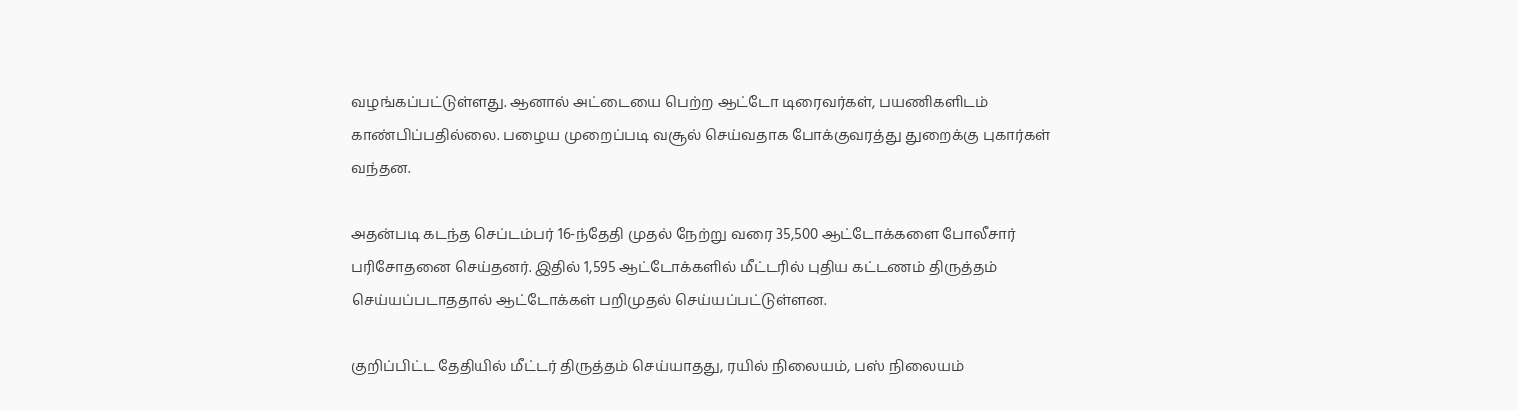வழங்கப்பட்டுள்ளது. ஆனால் அட்டையை பெற்ற ஆட்டோ டிரைவர்கள், பயணிகளிடம் காண்பிப்பதில்லை. பழைய முறைப்படி வசூல் செய்வதாக போக்குவரத்து துறைக்கு புகார்கள் வந்தன.

அதன்படி கடந்த செப்டம்பர் 16-ந்தேதி முதல் நேற்று வரை 35,500 ஆட்டோக்களை போலீசார் பரிசோதனை செய்தனர். இதில் 1,595 ஆட்டோக்களில் மீட்டரில் புதிய கட்டணம் திருத்தம் செய்யப்படாததால் ஆட்டோக்கள் பறிமுதல் செய்யப்பட்டுள்ளன.

குறிப்பிட்ட தேதியில் மீட்டர் திருத்தம் செய்யாதது, ரயில் நிலையம், பஸ் நிலையம்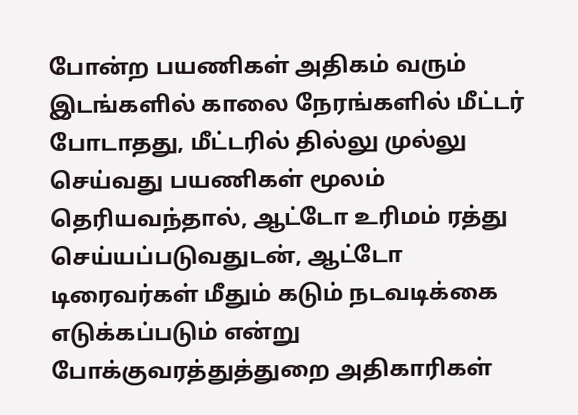போன்ற பயணிகள் அதிகம் வரும் இடங்களில் காலை நேரங்களில் மீட்டர் போடாதது, மீட்டரில் தில்லு முல்லு செய்வது பயணிகள் மூலம் தெரியவந்தால், ஆட்டோ உரிமம் ரத்து செய்யப்படுவதுடன், ஆட்டோ டிரைவர்கள் மீதும் கடும் நடவடிக்கை எடுக்கப்படும் என்று போக்குவரத்துத்துறை அதிகாரிகள்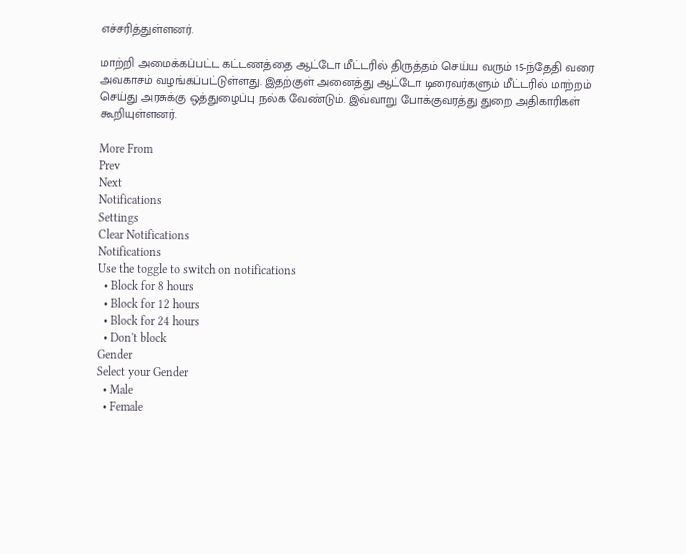எச்சரித்துள்ளனர்.

மாற்றி அமைக்கப்பட்ட கட்டணத்தை ஆட்டோ மீட்டரில் திருத்தம் செய்ய வரும் 15-ந்தேதி வரை அவகாசம் வழங்கப்பட்டுள்ளது. இதற்குள் அனைத்து ஆட்டோ டிரைவர்களும் மீட்டரில் மாற்றம் செய்து அரசுக்கு ஒத்துழைப்பு நல்க வேண்டும். இவ்வாறு போக்குவரத்து துறை அதிகாரிகள் கூறியுள்ளனர்.

More From
Prev
Next
Notifications
Settings
Clear Notifications
Notifications
Use the toggle to switch on notifications
  • Block for 8 hours
  • Block for 12 hours
  • Block for 24 hours
  • Don't block
Gender
Select your Gender
  • Male
  • Female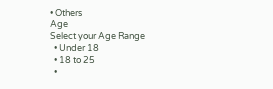• Others
Age
Select your Age Range
  • Under 18
  • 18 to 25
  •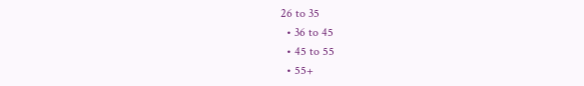26 to 35
  • 36 to 45
  • 45 to 55
  • 55+